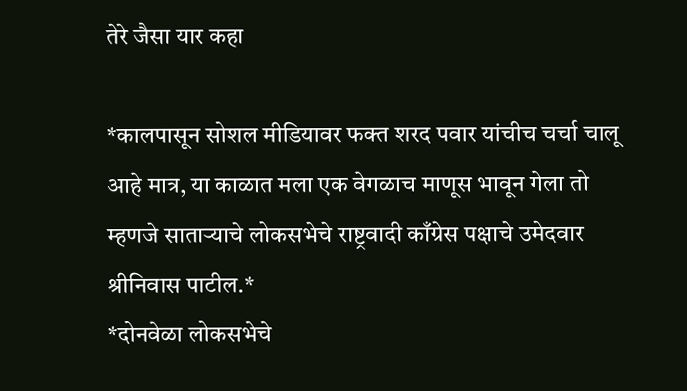तेरे जैसा यार कहा

*कालपासून सोशल मीडियावर फक्त शरद पवार यांचीच चर्चा चालू आहे मात्र, या काळात मला एक वेगळाच माणूस भावून गेला तो म्हणजे साताऱ्याचे लोकसभेचे राष्ट्रवादी काँग्रेस पक्षाचे उमेदवार श्रीनिवास पाटील.*
*दोनवेळा लोकसभेचे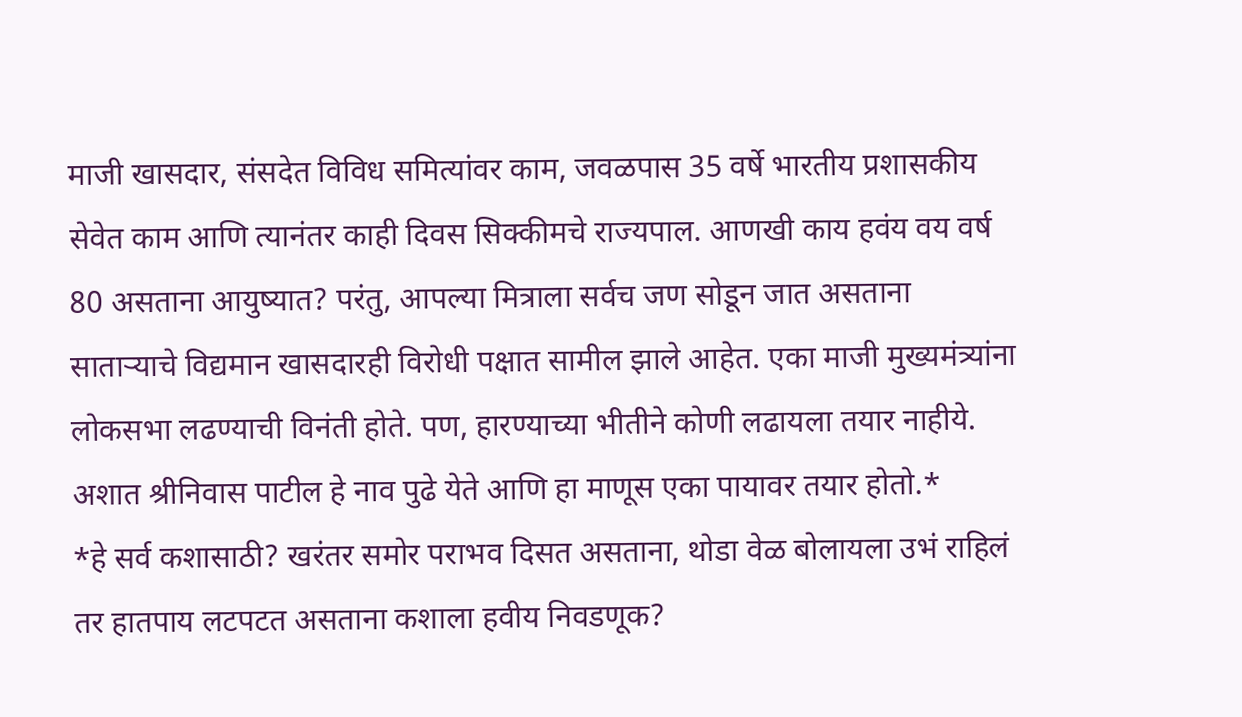माजी खासदार, संसदेत विविध समित्यांवर काम, जवळपास 35 वर्षे भारतीय प्रशासकीय सेवेत काम आणि त्यानंतर काही दिवस सिक्कीमचे राज्यपाल. आणखी काय हवंय वय वर्ष 80 असताना आयुष्यात? परंतु, आपल्या मित्राला सर्वच जण सोडून जात असताना साताऱ्याचे विद्यमान खासदारही विरोधी पक्षात सामील झाले आहेत. एका माजी मुख्यमंत्र्यांना लोकसभा लढण्याची विनंती होते. पण, हारण्याच्या भीतीने कोणी लढायला तयार नाहीये. अशात श्रीनिवास पाटील हे नाव पुढे येते आणि हा माणूस एका पायावर तयार होतो.*
*हे सर्व कशासाठी? खरंतर समोर पराभव दिसत असताना, थोडा वेळ बोलायला उभं राहिलं तर हातपाय लटपटत असताना कशाला हवीय निवडणूक?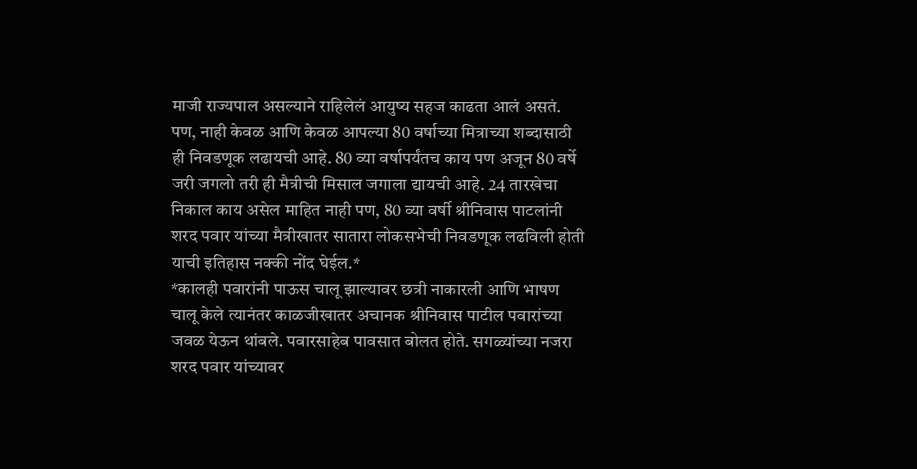माजी राज्यपाल असल्याने राहिलेलं आयुष्य सहज काढता आलं असतं. पण, नाही केवळ आणि केवळ आपल्या 80 वर्षाच्या मित्राच्या शब्दासाठी ही निवडणूक लढायची आहे. 80 व्या वर्षापर्यंतच काय पण अजून 80 वर्षे जरी जगलो तरी ही मैत्रीची मिसाल जगाला द्यायची आहे. 24 तारखेचा निकाल काय असेल माहित नाही पण, 80 व्या वर्षी श्रीनिवास पाटलांनी शरद पवार यांच्या मैत्रीखातर सातारा लोकसभेची निवडणूक लढविली होती याची इतिहास नक्की नोंद घेईल.*
*कालही पवारांनी पाऊस चालू झाल्यावर छत्री नाकारली आणि भाषण चालू केले त्यानंतर काळजीखातर अचानक श्रीनिवास पाटील पवारांच्या जवळ येऊन थांबले. पवारसाहेब पावसात बोलत होते. सगळ्यांच्या नजरा शरद पवार यांच्यावर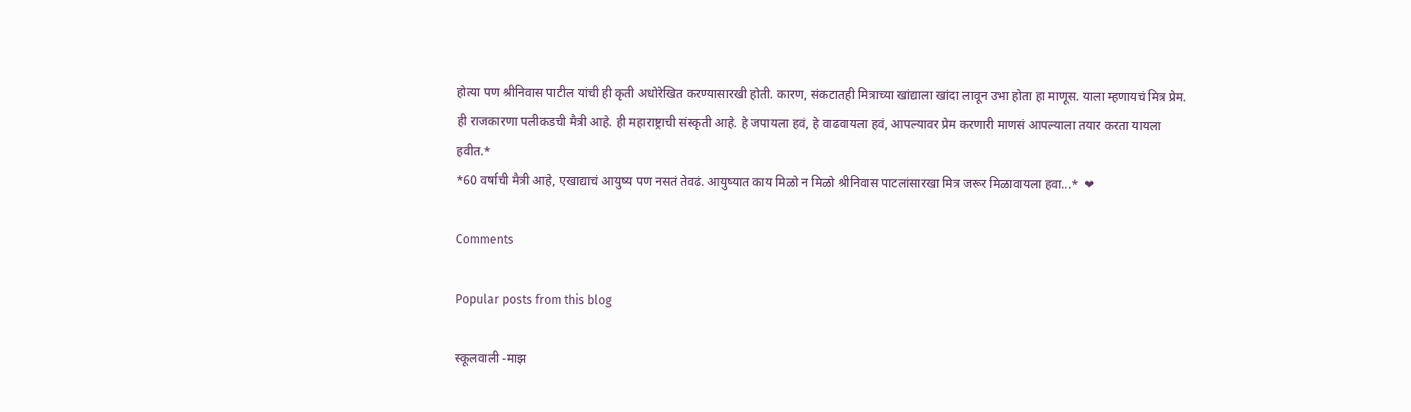होत्या पण श्रीनिवास पाटील यांची ही कृती अधोरेखित करण्यासारखी होती. कारण, संकटातही मित्राच्या खांद्याला खांदा लावून उभा होता हा माणूस. याला म्हणायचं मित्र प्रेम. ही राजकारणा पलीकडची मैत्री आहे. ही महाराष्ट्राची संस्कृती आहे. हे जपायला हवं, हे वाढवायला हवं, आपल्यावर प्रेम करणारी माणसं आपल्याला तयार करता यायला हवीत.*
*60 वर्षाची मैत्री आहे, एखाद्याचं आयुष्य पण नसतं तेवढं. आयुष्यात काय मिळो न मिळो श्रीनिवास पाटलांसारखा मित्र जरूर मिळावायला हवा...*  ❤

Comments

Popular posts from this blog

स्कूलवाली -माझ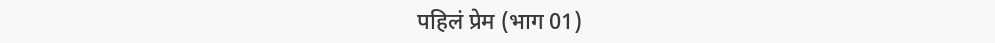पहिलं प्रेम (भाग 01)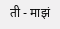ती - माझं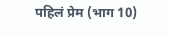पहिलं प्रेम (भाग 10)